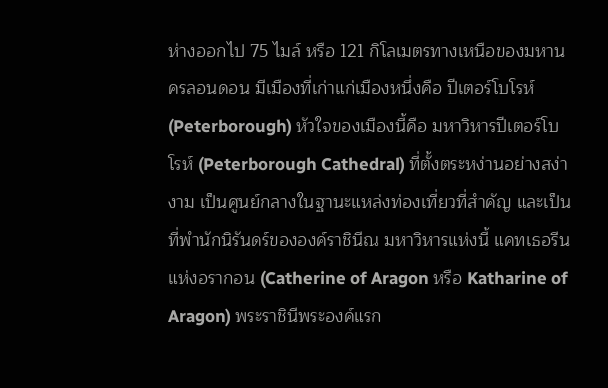ห่างออกไป 75 ไมล์ หรือ 121 กิโลเมตรทางเหนือของมหานครลอนดอน มีเมืองที่เก่าแก่เมืองหนึ่งคือ ปีเตอร์โบโรห์ (Peterborough) หัวใจของเมืองนี้คือ มหาวิหารปีเตอร์โบโรห์ (Peterborough Cathedral) ที่ตั้งตระหง่านอย่างสง่างาม เป็นศูนย์กลางในฐานะแหล่งท่องเที่ยวที่สำคัญ และเป็นที่พำนักนิรันดร์ขององค์ราชินีณ มหาวิหารแห่งนี้ แคทเธอรีนแห่งอรากอน (Catherine of Aragon หรือ Katharine of Aragon) พระราชินีพระองค์แรก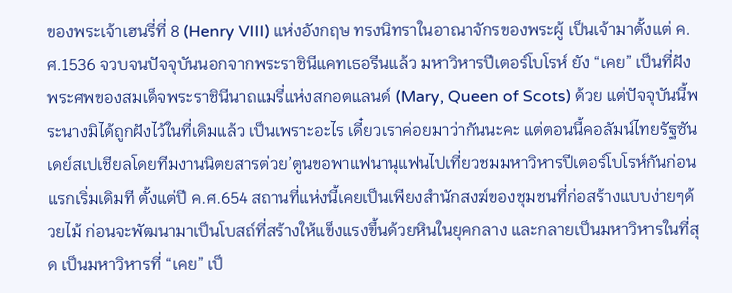ของพระเจ้าเฮนรี่ที่ 8 (Henry VIII) แห่งอังกฤษ ทรงนิทราในอาณาจักรของพระผู้ เป็นเจ้ามาตั้งแต่ ค.ศ.1536 จวบจนปัจจุบันนอกจากพระราชินีแคทเธอรีนแล้ว มหาวิหารปีเตอร์โบโรห์ ยัง “เคย” เป็นที่ฝังพระศพของสมเด็จพระราชินีนาถแมรี่แห่งสกอตแลนด์ (Mary, Queen of Scots) ด้วย แต่ปัจจุบันนี้พระนางมิได้ถูกฝังไว้ในที่เดิมแล้ว เป็นเพราะอะไร เดี๋ยวเราค่อยมาว่ากันนะคะ แต่ตอนนี้คอลัมน์ไทยรัฐซันเดย์สเปเชียลโดยทีมงานนิตยสารต่วย’ตูนขอพาแฟนานุแฟนไปเที่ยวชมมหาวิหารปีเตอร์โบโรห์กันก่อนแรกเริ่มเดิมที ตั้งแต่ปี ค.ศ.654 สถานที่แห่งนี้เคยเป็นเพียงสำนักสงฆ์ของชุมชนที่ก่อสร้างแบบง่ายๆด้วยไม้ ก่อนจะพัฒนามาเป็นโบสถ์ที่สร้างให้แข็งแรงขึ้นด้วยหินในยุคกลาง และกลายเป็นมหาวิหารในที่สุด เป็นมหาวิหารที่ “เคย” เป็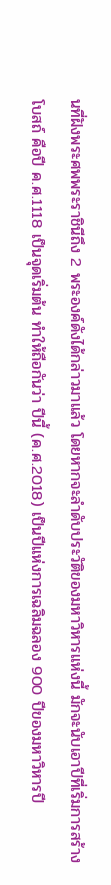นที่ฝังพระศพพระราชินีถึง 2 พระองค์ดังได้กล่าวมาแล้ว โดยหากจะลำดับประวัติของมหาวิหารแห่งนี้ มักจะนับเอาปีที่เริ่มการสร้างโบสถ์ คือปี ค.ศ.1118 เป็นจุดเริ่มต้น ทำให้ถือกันว่า ปีนี้ (ค.ศ.2018) เป็นปีแห่งการเฉลิมฉลอง 900 ปีของมหาวิหารปี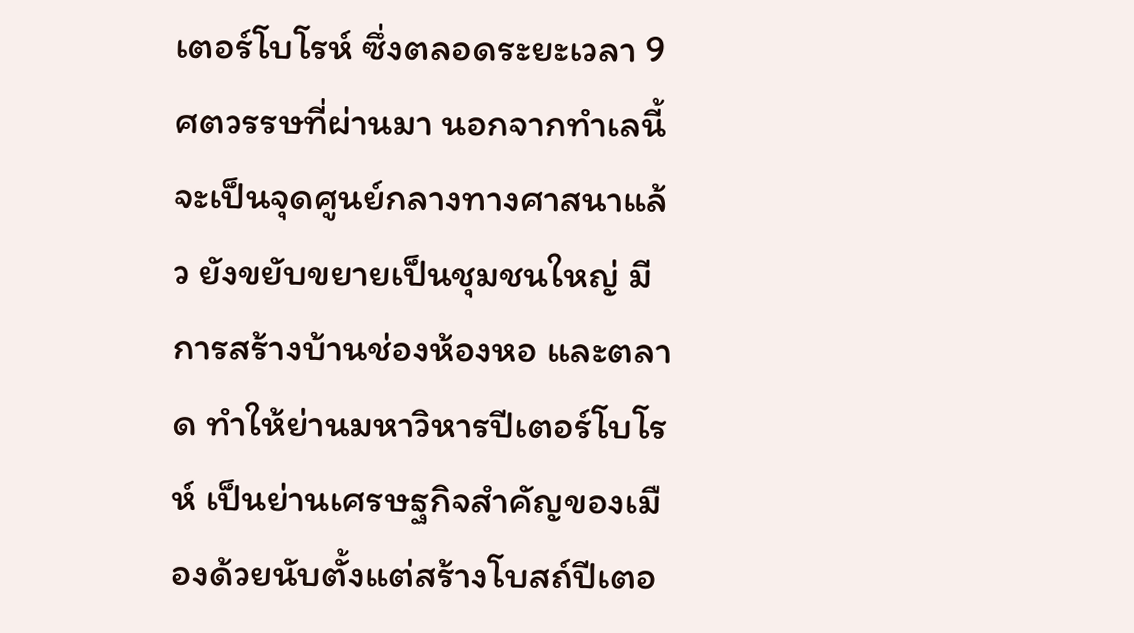เตอร์โบโรห์ ซึ่งตลอดระยะเวลา 9 ศตวรรษที่ผ่านมา นอกจากทำเลนี้จะเป็นจุดศูนย์กลางทางศาสนาแล้ว ยังขยับขยายเป็นชุมชนใหญ่ มีการสร้างบ้านช่องห้องหอ และตลาด ทำให้ย่านมหาวิหารปีเตอร์โบโรห์ เป็นย่านเศรษฐกิจสำคัญของเมืองด้วยนับตั้งแต่สร้างโบสถ์ปีเตอ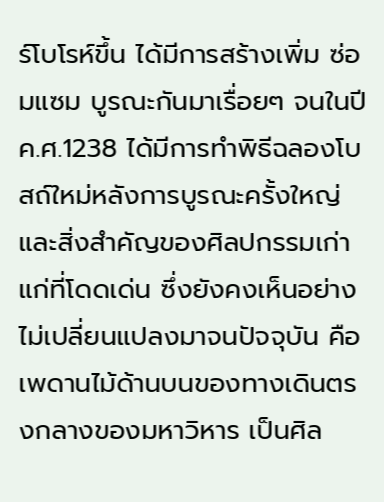ร์โบโรห์ขึ้น ได้มีการสร้างเพิ่ม ซ่อมแซม บูรณะกันมาเรื่อยๆ จนในปี ค.ศ.1238 ได้มีการทำพิธีฉลองโบสถ์ใหม่หลังการบูรณะครั้งใหญ่ และสิ่งสำคัญของศิลปกรรมเก่าแก่ที่โดดเด่น ซึ่งยังคงเห็นอย่างไม่เปลี่ยนแปลงมาจนปัจจุบัน คือเพดานไม้ด้านบนของทางเดินตรงกลางของมหาวิหาร เป็นศิล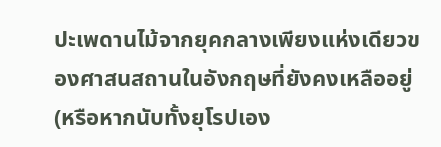ปะเพดานไม้จากยุคกลางเพียงแห่งเดียวของศาสนสถานในอังกฤษที่ยังคงเหลืออยู่ (หรือหากนับทั้งยุโรปเอง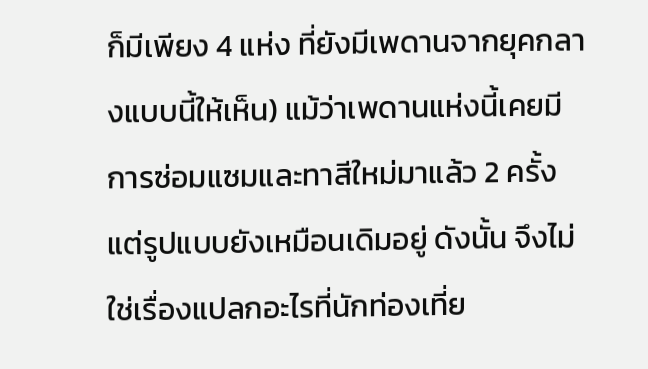ก็มีเพียง 4 แห่ง ที่ยังมีเพดานจากยุคกลางแบบนี้ให้เห็น) แม้ว่าเพดานแห่งนี้เคยมีการซ่อมแซมและทาสีใหม่มาแล้ว 2 ครั้ง แต่รูปแบบยังเหมือนเดิมอยู่ ดังนั้น จึงไม่ใช่เรื่องแปลกอะไรที่นักท่องเที่ย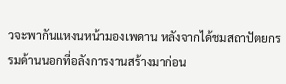วจะพากันแหงนหน้ามองเพดาน หลังจากได้ชมสถาปัตยกรรมด้านนอกที่อลังการงานสร้างมาก่อน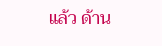แล้ว ด้าน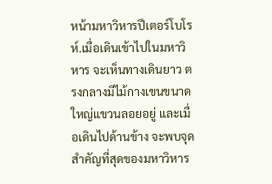หน้ามหาวิหารปีเตอร์โบโรห์.เมื่อเดินเข้าไปในมหาวิหาร จะเห็นทางเดินยาว ตรงกลางมีไม้กางเขนขนาดใหญ่แขวนลอยอยู่ และเมื่อเดินไปด้านข้าง จะพบจุดสำคัญที่สุดของมหาวิหาร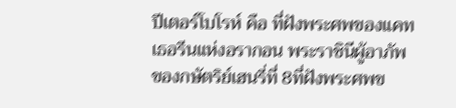ปีเตอร์โบโรห์ คือ ที่ฝังพระศพของแคทเธอรีนแห่งอรากอน พระราชินีผู้อาภัพของกษัตริย์เฮนรี่ที่ 8ที่ฝังพระศพข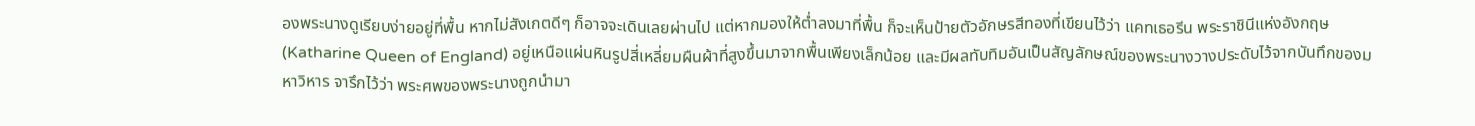องพระนางดูเรียบง่ายอยู่ที่พื้น หากไม่สังเกตดีๆ ก็อาจจะเดินเลยผ่านไป แต่หากมองให้ต่ำลงมาที่พื้น ก็จะเห็นป้ายตัวอักษรสีทองที่เขียนไว้ว่า แคทเธอรีน พระราชินีแห่งอังกฤษ (Katharine Queen of England) อยู่เหนือแผ่นหินรูปสี่เหลี่ยมผืนผ้าที่สูงขึ้นมาจากพื้นเพียงเล็กน้อย และมีผลทับทิมอันเป็นสัญลักษณ์ของพระนางวางประดับไว้จากบันทึกของมหาวิหาร จารึกไว้ว่า พระศพของพระนางถูกนำมา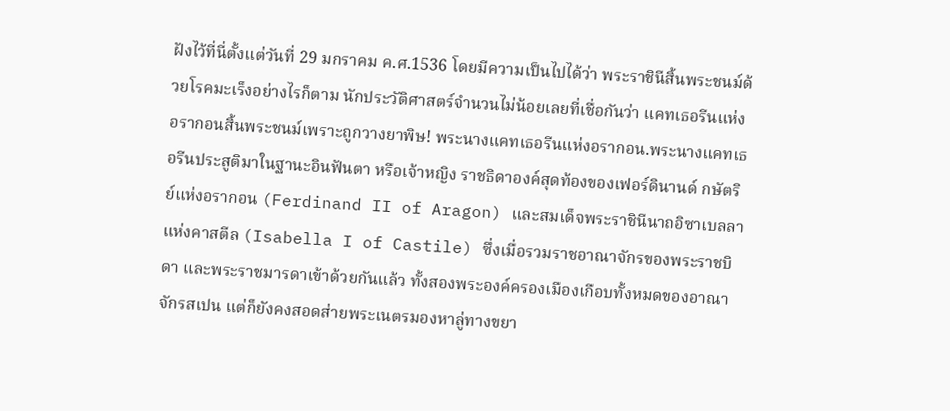ฝังไว้ที่นี่ตั้งแต่วันที่ 29 มกราคม ค.ศ.1536 โดยมีความเป็นไปได้ว่า พระราชินีสิ้นพระชนม์ด้วยโรคมะเร็งอย่างไรก็ตาม นักประวัติศาสตร์จำนวนไม่น้อยเลยที่เชื่อกันว่า แคทเธอรีนแห่งอรากอนสิ้นพระชนม์เพราะถูกวางยาพิษ! พระนางแคทเธอรีนแห่งอรากอน.พระนางแคทเธอรีนประสูติมาในฐานะอินฟันตา หรือเจ้าหญิง ราชธิดาองค์สุดท้องของเฟอร์ดินานด์ กษัตริย์แห่งอรากอน (Ferdinand II of Aragon) และสมเด็จพระราชินีนาถอิซาเบลลาแห่งคาสตีล (Isabella I of Castile) ซึ่งเมื่อรวมราชอาณาจักรของพระราชบิดา และพระราชมารดาเข้าด้วยกันแล้ว ทั้งสองพระองค์ครองเมืองเกือบทั้งหมดของอาณาจักรสเปน แต่ก็ยังคงสอดส่ายพระเนตรมองหาลู่ทางขยา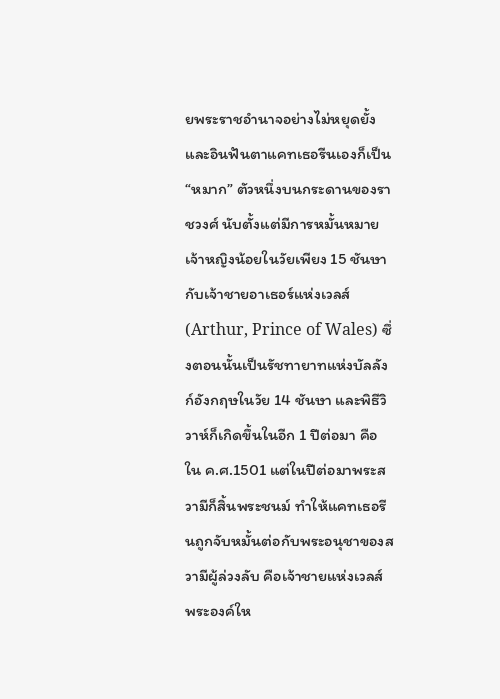ยพระราชอำนาจอย่างไม่หยุดยั้ง และอินฟันตาแคทเธอรีนเองก็เป็น “หมาก” ตัวหนึ่งบนกระดานของราชวงศ์ นับตั้งแต่มีการหมั้นหมายเจ้าหญิงน้อยในวัยเพียง 15 ชันษา กับเจ้าชายอาเธอร์แห่งเวลส์ (Arthur, Prince of Wales) ซึ่งตอนนั้นเป็นรัชทายาทแห่งบัลลังก์อังกฤษในวัย 14 ชันษา และพิธีวิวาห์ก็เกิดขึ้นในอีก 1 ปีต่อมา คือใน ค.ศ.1501 แต่ในปีต่อมาพระสวามีก็สิ้นพระชนม์ ทำให้แคทเธอรีนถูกจับหมั้นต่อกับพระอนุชาของสวามีผู้ล่วงลับ คือเจ้าชายแห่งเวลส์พระองค์ให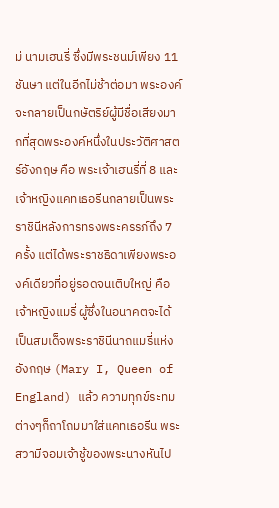ม่ นามเฮนรี่ ซึ่งมีพระชนม์เพียง 11 ชันษา แต่ในอีกไม่ช้าต่อมา พระองค์จะกลายเป็นกษัตริย์ผู้มีชื่อเสียงมากที่สุดพระองค์หนึ่งในประวัติศาสตร์อังกฤษ คือ พระเจ้าเฮนรี่ที่ 8 และเจ้าหญิงแคทเธอรีนกลายเป็นพระราชินีหลังการทรงพระครรภ์ถึง 7 ครั้ง แต่ได้พระราชธิดาเพียงพระองค์เดียวที่อยู่รอดจนเติบใหญ่ คือ เจ้าหญิงแมรี่ ผู้ซึ่งในอนาคตจะได้เป็นสมเด็จพระราชินีนาถแมรี่แห่งอังกฤษ (Mary I, Queen of England) แล้ว ความทุกข์ระทมต่างๆก็ถาโถมมาใส่แคทเธอรีน พระสวามีจอมเจ้าชู้ของพระนางหันไป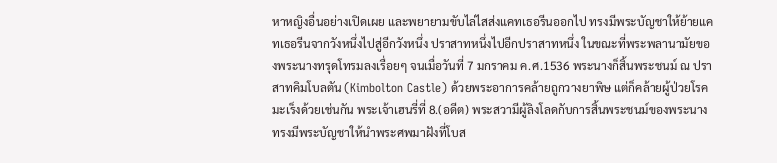หาหญิงอื่นอย่างเปิดเผย และพยายามขับไล่ไสส่งแคทเธอรีนออกไป ทรงมีพระบัญชาให้ย้ายแคทเธอรีนจากวังหนึ่งไปสู่อีกวังหนึ่ง ปราสาทหนึ่งไปอีกปราสาทหนึ่ง ในขณะที่พระพลานามัยของพระนางทรุดโทรมลงเรื่อยๆ จนเมื่อวันที่ 7 มกราคม ค.ศ.1536 พระนางก็สิ้นพระชนม์ ณ ปราสาทคิมโบลตัน (Kimbolton Castle) ด้วยพระอาการคล้ายถูกวางยาพิษ แต่ก็คล้ายผู้ป่วยโรคมะเร็งด้วยเช่นกัน พระเจ้าเฮนรี่ที่ 8.(อดีต) พระสวามีผู้ลิงโลดกับการสิ้นพระชนม์ของพระนาง ทรงมีพระบัญชาให้นำพระศพมาฝังที่โบส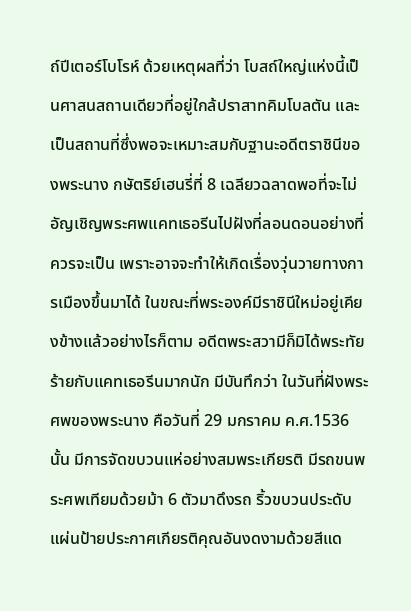ถ์ปีเตอร์โบโรห์ ด้วยเหตุผลที่ว่า โบสถ์ใหญ่แห่งนี้เป็นศาสนสถานเดียวที่อยู่ใกล้ปราสาทคิมโบลตัน และเป็นสถานที่ซึ่งพอจะเหมาะสมกับฐานะอดีตราชินีของพระนาง กษัตริย์เฮนรี่ที่ 8 เฉลียวฉลาดพอที่จะไม่อัญเชิญพระศพแคทเธอรีนไปฝังที่ลอนดอนอย่างที่ควรจะเป็น เพราะอาจจะทำให้เกิดเรื่องวุ่นวายทางการเมืองขึ้นมาได้ ในขณะที่พระองค์มีราชินีใหม่อยู่เคียงข้างแล้วอย่างไรก็ตาม อดีตพระสวามีก็มิได้พระทัยร้ายกับแคทเธอรีนมากนัก มีบันทึกว่า ในวันที่ฝังพระศพของพระนาง คือวันที่ 29 มกราคม ค.ศ.1536 นั้น มีการจัดขบวนแห่อย่างสมพระเกียรติ มีรถขนพระศพเทียมด้วยม้า 6 ตัวมาดึงรถ ริ้วขบวนประดับแผ่นป้ายประกาศเกียรติคุณอันงดงามด้วยสีแด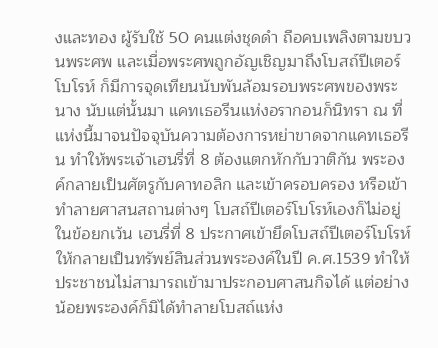งและทอง ผู้รับใช้ 50 คนแต่งชุดดำ ถือคบเพลิงตามขบวนพระศพ และเมื่อพระศพถูกอัญเชิญมาถึงโบสถ์ปีเตอร์โบโรห์ ก็มีการจุดเทียนนับพันล้อมรอบพระศพของพระนาง นับแต่นั้นมา แคทเธอรีนแห่งอรากอนก็นิทรา ณ ที่แห่งนี้มาจนปัจจุบันความต้องการหย่าขาดจากแคทเธอรีน ทำให้พระเจ้าเฮนรี่ที่ 8 ต้องแตกหักกับวาติกัน พระองค์กลายเป็นศัตรูกับคาทอลิก และเข้าครอบครอง หรือเข้าทำลายศาสนสถานต่างๆ โบสถ์ปีเตอร์โบโรห์เองก็ไม่อยู่ในข้อยกเว้น เฮนรี่ที่ 8 ประกาศเข้ายึดโบสถ์ปีเตอร์โบโรห์ให้กลายเป็นทรัพย์สินส่วนพระองค์ในปี ค.ศ.1539 ทำให้ประชาชนไม่สามารถเข้ามาประกอบศาสนกิจได้ แต่อย่างน้อยพระองค์ก็มิได้ทำลายโบสถ์แห่ง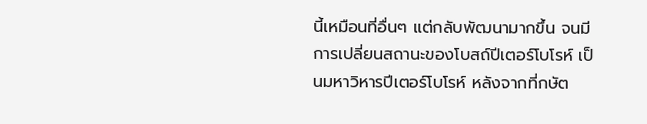นี้เหมือนที่อื่นๆ แต่กลับพัฒนามากขึ้น จนมีการเปลี่ยนสถานะของโบสถ์ปีเตอร์โบโรห์ เป็นมหาวิหารปีเตอร์โบโรห์ หลังจากที่กษัต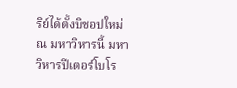ริย์ได้ตั้งบิชอปใหม่ ณ มหาวิหารนี้ มหาวิหารปีเตอร์โบโร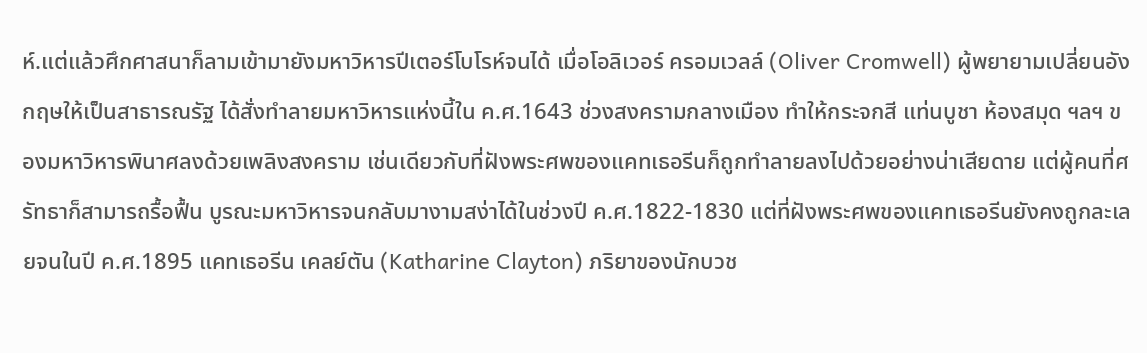ห์.แต่แล้วศึกศาสนาก็ลามเข้ามายังมหาวิหารปีเตอร์โบโรห์จนได้ เมื่อโอลิเวอร์ ครอมเวลล์ (Oliver Cromwell) ผู้พยายามเปลี่ยนอังกฤษให้เป็นสาธารณรัฐ ได้สั่งทำลายมหาวิหารแห่งนี้ใน ค.ศ.1643 ช่วงสงครามกลางเมือง ทำให้กระจกสี แท่นบูชา ห้องสมุด ฯลฯ ของมหาวิหารพินาศลงด้วยเพลิงสงคราม เช่นเดียวกับที่ฝังพระศพของแคทเธอรีนก็ถูกทำลายลงไปด้วยอย่างน่าเสียดาย แต่ผู้คนที่ศรัทธาก็สามารถรื้อฟื้น บูรณะมหาวิหารจนกลับมางามสง่าได้ในช่วงปี ค.ศ.1822-1830 แต่ที่ฝังพระศพของแคทเธอรีนยังคงถูกละเลยจนในปี ค.ศ.1895 แคทเธอรีน เคลย์ตัน (Katharine Clayton) ภริยาของนักบวช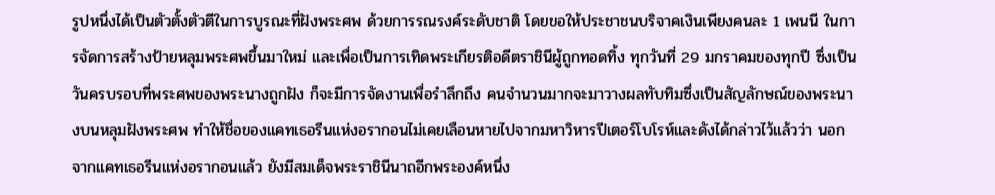รูปหนึ่งได้เป็นตัวตั้งตัวตีในการบูรณะที่ฝังพระศพ ด้วยการรณรงค์ระดับชาติ โดยขอให้ประชาชนบริจาคเงินเพียงคนละ 1 เพนนี ในการจัดการสร้างป้ายหลุมพระศพขึ้นมาใหม่ และเพื่อเป็นการเทิดพระเกียรติอดีตราชินีผู้ถูกทอดทิ้ง ทุกวันที่ 29 มกราคมของทุกปี ซึ่งเป็นวันครบรอบที่พระศพของพระนางถูกฝัง ก็จะมีการจัดงานเพื่อรำลึกถึง คนจำนวนมากจะมาวางผลทับทิมซึ่งเป็นสัญลักษณ์ของพระนางบนหลุมฝังพระศพ ทำให้ชื่อของแคทเธอรีนแห่งอรากอนไม่เคยเลือนหายไปจากมหาวิหารปีเตอร์โบโรห์และดังได้กล่าวไว้แล้วว่า นอกจากแคทเธอรีนแห่งอรากอนแล้ว ยังมีสมเด็จพระราชินีนาถอีกพระองค์หนึ่ง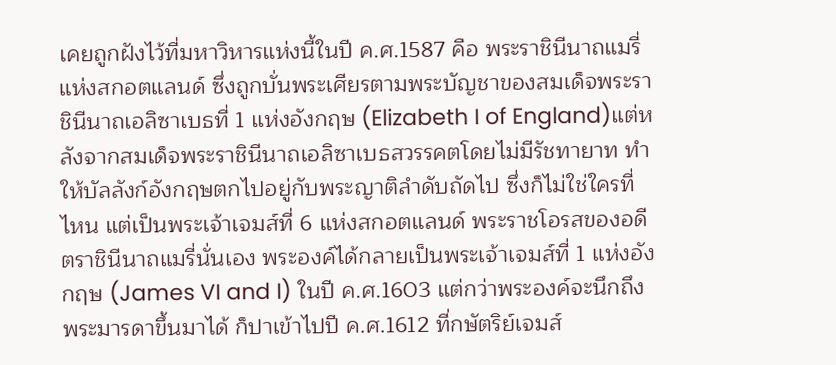เคยถูกฝังไว้ที่มหาวิหารแห่งนี้ในปี ค.ศ.1587 คือ พระราชินีนาถแมรี่แห่งสกอตแลนด์ ซึ่งถูกบั่นพระเศียรตามพระบัญชาของสมเด็จพระราชินีนาถเอลิซาเบธที่ 1 แห่งอังกฤษ (Elizabeth I of England)แต่หลังจากสมเด็จพระราชินีนาถเอลิซาเบธสวรรคตโดยไม่มีรัชทายาท ทำให้บัลลังก์อังกฤษตกไปอยู่กับพระญาติลำดับถัดไป ซึ่งก็ไม่ใช่ใครที่ไหน แต่เป็นพระเจ้าเจมส์ที่ 6 แห่งสกอตแลนด์ พระราชโอรสของอดีตราชินีนาถแมรี่นั่นเอง พระองค์ได้กลายเป็นพระเจ้าเจมส์ที่ 1 แห่งอังกฤษ (James VI and I) ในปี ค.ศ.1603 แต่กว่าพระองค์จะนึกถึงพระมารดาขึ้นมาได้ ก็ปาเข้าไปปี ค.ศ.1612 ที่กษัตริย์เจมส์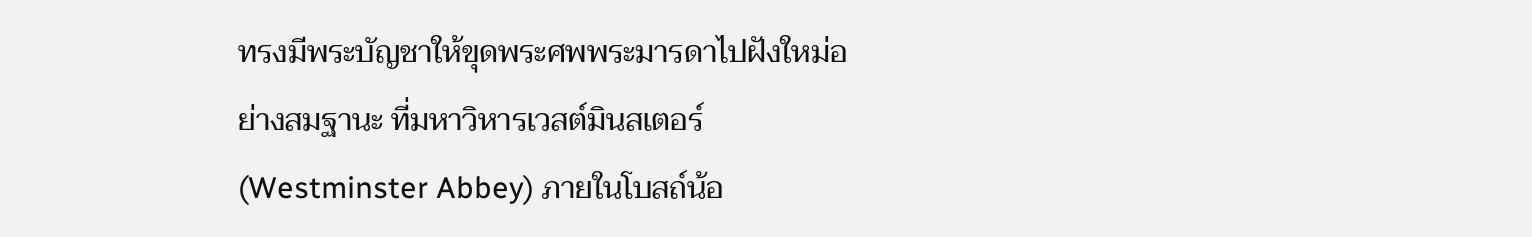ทรงมีพระบัญชาให้ขุดพระศพพระมารดาไปฝังใหม่อย่างสมฐานะ ที่มหาวิหารเวสต์มินสเตอร์ (Westminster Abbey) ภายในโบสถ์น้อ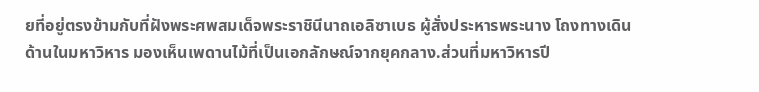ยที่อยู่ตรงข้ามกับที่ฝังพระศพสมเด็จพระราชินีนาถเอลิซาเบธ ผู้สั่งประหารพระนาง โถงทางเดินด้านในมหาวิหาร มองเห็นเพดานไม้ที่เป็นเอกลักษณ์จากยุคกลาง.ส่วนที่มหาวิหารปี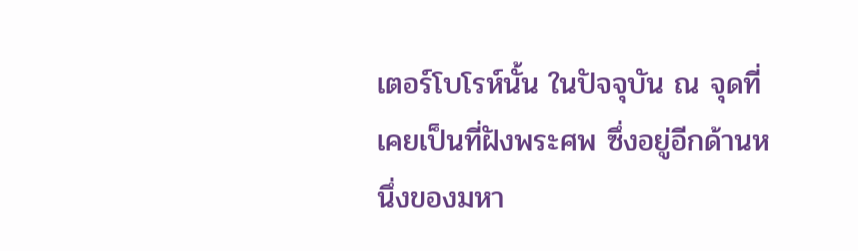เตอร์โบโรห์นั้น ในปัจจุบัน ณ จุดที่เคยเป็นที่ฝังพระศพ ซึ่งอยู่อีกด้านหนึ่งของมหา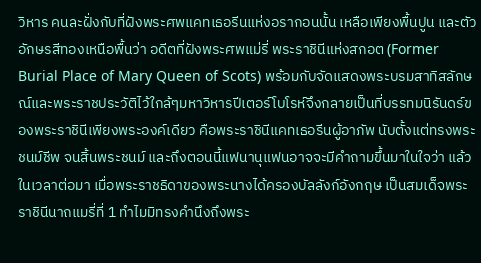วิหาร คนละฝั่งกับที่ฝังพระศพแคทเธอรีนแห่งอรากอนนั้น เหลือเพียงพื้นปูน และตัวอักษรสีทองเหนือพื้นว่า อดีตที่ฝังพระศพแม่รี่ พระราชินีแห่งสกอต (Former Burial Place of Mary Queen of Scots) พร้อมกับจัดแสดงพระบรมสาทิสลักษณ์และพระราชประวัติไว้ใกล้ๆมหาวิหารปีเตอร์โบโรห์จึงกลายเป็นที่บรรทมนิรันดร์ของพระราชินีเพียงพระองค์เดียว คือพระราชินีแคทเธอรีนผู้อาภัพ นับตั้งแต่ทรงพระชนม์ชีพ จนสิ้นพระชนม์ และถึงตอนนี้แฟนานุแฟนอาจจะมีคำถามขึ้นมาในใจว่า แล้วในเวลาต่อมา เมื่อพระราชธิดาของพระนางได้ครองบัลลังก์อังกฤษ เป็นสมเด็จพระราชินีนาถแมรี่ที่ 1 ทำไมมิทรงคำนึงถึงพระ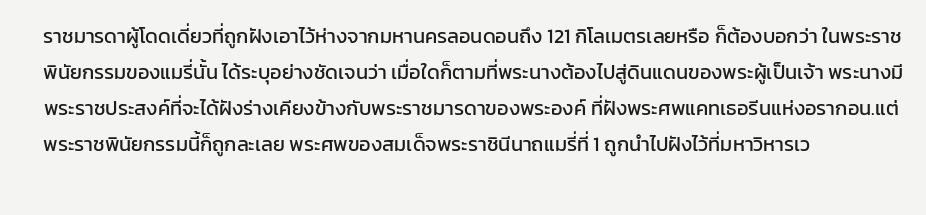ราชมารดาผู้โดดเดี่ยวที่ถูกฝังเอาไว้ห่างจากมหานครลอนดอนถึง 121 กิโลเมตรเลยหรือ ก็ต้องบอกว่า ในพระราชพินัยกรรมของแมรี่นั้น ได้ระบุอย่างชัดเจนว่า เมื่อใดก็ตามที่พระนางต้องไปสู่ดินแดนของพระผู้เป็นเจ้า พระนางมีพระราชประสงค์ที่จะได้ฝังร่างเคียงข้างกับพระราชมารดาของพระองค์ ที่ฝังพระศพแคทเธอรีนแห่งอรากอน.แต่พระราชพินัยกรรมนี้ก็ถูกละเลย พระศพของสมเด็จพระราชินีนาถแมรี่ที่ 1 ถูกนำไปฝังไว้ที่มหาวิหารเว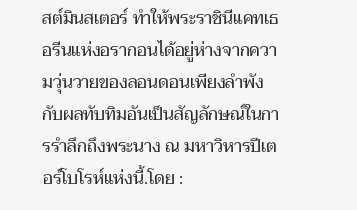สต์มินสเตอร์ ทำให้พระราชินีแคทเธอรีนแห่งอรากอนได้อยู่ห่างจากความวุ่นวายของลอนดอนเพียงลำพัง กับผลทับทิมอันเป็นสัญลักษณ์ในการรำลึกถึงพระนาง ณ มหาวิหารปีเตอร์โบโรห์แห่งนี้.โดย :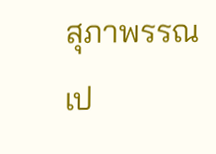สุภาพรรณ เป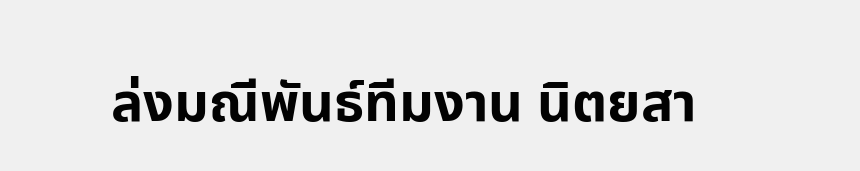ล่งมณีพันธ์ทีมงาน นิตยสา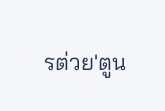รต่วย'ตูน